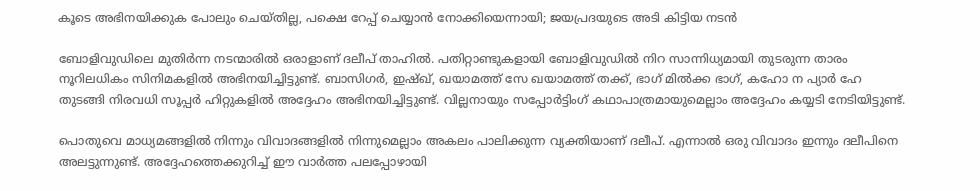കൂടെ അഭിനയിക്കുക പോലും ചെയ്തില്ല, പക്ഷെ റേപ്പ് ചെയ്യാന്‍ നോക്കിയെന്നായി; ജയപ്രദയുടെ അടി കിട്ടിയ നടന്‍

ബോളിവുഡിലെ മുതിര്‍ന്ന നടന്മാരില്‍ ഒരാളാണ് ദലീപ് താഹില്‍. പതിറ്റാണ്ടുകളായി ബോളിവുഡില്‍ നിറ സാന്നിധ്യമായി തുടരുന്ന താരം നൂറിലധികം സിനിമകളില്‍ അഭിനയിച്ചിട്ടുണ്ട്. ബാസിഗര്‍, ഇഷ്ഖ്, ഖയാമത്ത് സേ ഖയാമത്ത് തക്ക്, ഭാഗ് മില്‍ക്ക ഭാഗ്, കഹോ ന പ്യാര്‍ ഹേ തുടങ്ങി നിരവധി സൂപ്പര്‍ ഹിറ്റുകളില്‍ അദ്ദേഹം അഭിനയിച്ചിട്ടുണ്ട്. വില്ലനായും സപ്പോര്‍ട്ടിംഗ് കഥാപാത്രമായുമെല്ലാം അദ്ദേഹം കയ്യടി നേടിയിട്ടുണ്ട്.

പൊതുവെ മാധ്യമങ്ങളില്‍ നിന്നും വിവാദങ്ങളില്‍ നിന്നുമെല്ലാം അകലം പാലിക്കുന്ന വ്യക്തിയാണ് ദലീപ്. എന്നാല്‍ ഒരു വിവാദം ഇന്നും ദലീപിനെ അലട്ടുന്നുണ്ട്. അദ്ദേഹത്തെക്കുറിച്ച് ഈ വാര്‍ത്ത പലപ്പോഴായി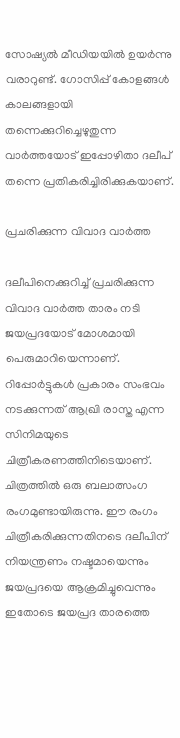സോഷ്യല്‍ മീഡിയയില്‍ ഉയര്‍ന്നു വരാറുണ്ട്. ഗോസിപ്പ് കോളങ്ങള്‍ കാലങ്ങളായി തന്നെക്കുറിച്ചെഴുതുന്ന വാര്‍ത്തയോട് ഇപ്പോഴിതാ ദലീപ് തന്നെ പ്രതികരിച്ചിരിക്കുകയാണ്.

പ്രചരിക്കുന്ന വിവാദ വാര്‍ത്ത

ദലീപിനെക്കുറിച്ച് പ്രചരിക്കുന്ന വിവാദ വാര്‍ത്ത താരം നടി ജയപ്രദയോട് മോശമായി പെരുമാറിയെന്നാണ്. റിപ്പോര്‍ട്ടുകള്‍ പ്രകാരം സംഭവം നടക്കുന്നത് ആഖ്രി രാസ്ത എന്ന സിനിമയുടെ ചിത്രീകരണത്തിനിടെയാണ്. ചിത്രത്തില്‍ ഒരു ബലാത്സംഗ രംഗമുണ്ടായിരുന്നു. ഈ രംഗം ചിത്രീകരിക്കുന്നതിനടെ ദലീപിന് നിയന്ത്രണം നഷ്ടമായെന്നും ജയപ്രദയെ ആക്രമിച്ചുവെന്നും ഇതോടെ ജയപ്രദ താരത്തെ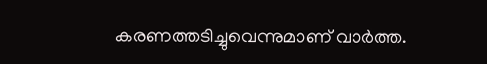കരണത്തടിച്ചുവെന്നുമാണ് വാര്‍ത്ത.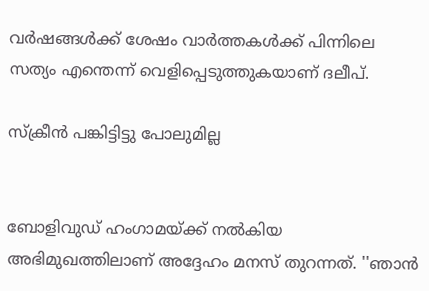വര്‍ഷങ്ങള്‍ക്ക് ശേഷം വാര്‍ത്തകള്‍ക്ക് പിന്നിലെ സത്യം എന്തെന്ന് വെളിപ്പെടുത്തുകയാണ് ദലീപ്.

സ്‌ക്രീന്‍ പങ്കിട്ടിട്ടു പോലുമില്ല


ബോളിവുഡ് ഹംഗാമയ്ക്ക് നല്‍കിയ അഭിമുഖത്തിലാണ് അദ്ദേഹം മനസ് തുറന്നത്. ''ഞാന്‍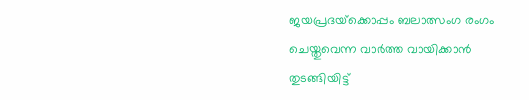ജയപ്രദയ്‌ക്കൊപ്പം ബലാത്സംഗ രംഗം ചെയ്തുവെന്ന വാര്‍ത്ത വായിക്കാന്‍ തുടങ്ങിയിട്ട്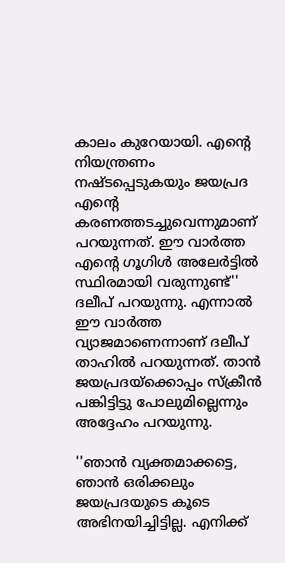കാലം കുറേയായി. എന്റെ നിയന്ത്രണം നഷ്ടപ്പെടുകയും ജയപ്രദ എന്റെ കരണത്തടച്ചുവെന്നുമാണ് പറയുന്നത്. ഈ വാര്‍ത്ത എന്റെ ഗൂഗിള്‍ അലേര്‍ട്ടില്‍ സ്ഥിരമായി വരുന്നുണ്ട്'' ദലീപ് പറയുന്നു. എന്നാല്‍ ഈ വാര്‍ത്ത വ്യാജമാണെന്നാണ് ദലീപ് താഹില്‍ പറയുന്നത്. താന്‍ ജയപ്രദയ്‌ക്കൊപ്പം സ്‌ക്രീന്‍ പങ്കിട്ടിട്ടു പോലുമില്ലെന്നും അദ്ദേഹം പറയുന്നു.

''ഞാന്‍ വ്യക്തമാക്കട്ടെ, ഞാന്‍ ഒരിക്കലും ജയപ്രദയുടെ കൂടെ അഭിനയിച്ചിട്ടില്ല. എനിക്ക്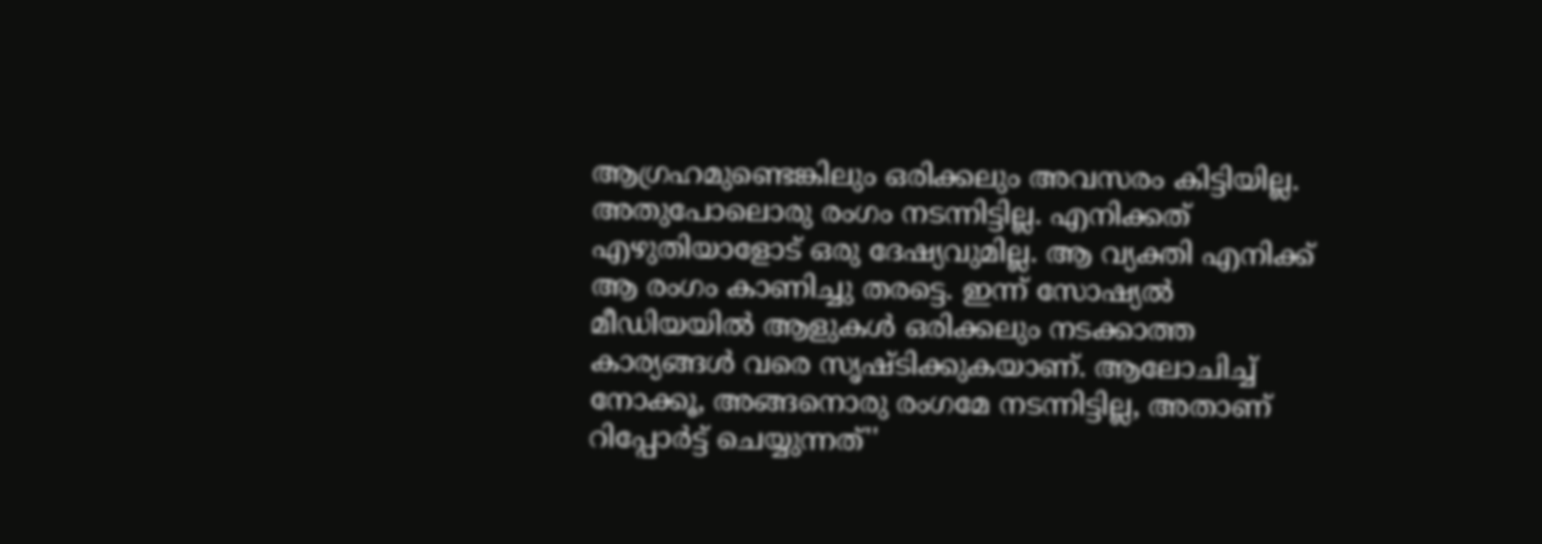ആഗ്രഹമുണ്ടെങ്കിലും ഒരിക്കലും അവസരം കിട്ടിയില്ല. അതുപോലൊരു രംഗം നടന്നിട്ടില്ല. എനിക്കത് എഴുതിയാളോട് ഒരു ദേഷ്യവുമില്ല. ആ വ്യക്തി എനിക്ക് ആ രംഗം കാണിച്ചു തരട്ടെ. ഇന്ന് സോഷ്യല്‍ മീഡിയയില്‍ ആളുകള്‍ ഒരിക്കലും നടക്കാത്ത കാര്യങ്ങള്‍ വരെ സൃഷ്ടിക്കുകയാണ്. ആലോചിച്ച് നോക്കൂ, അങ്ങനൊരു രംഗമേ നടന്നിട്ടില്ല, അതാണ് റിപ്പോര്‍ട്ട് ചെയ്യുന്നത്''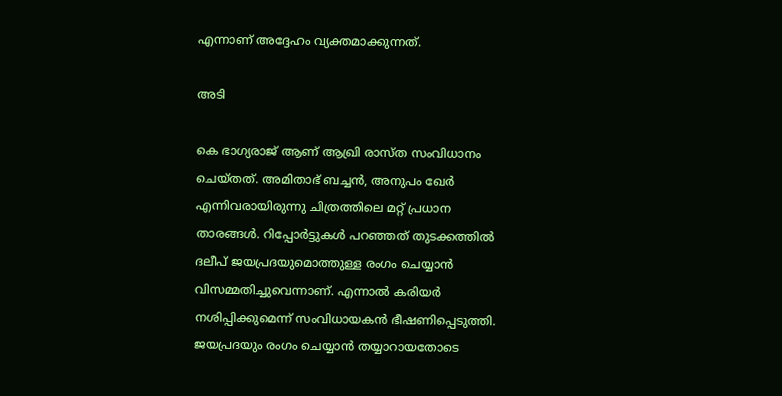എന്നാണ് അദ്ദേഹം വ്യക്തമാക്കുന്നത്.

അടി

കെ ഭാഗ്യരാജ് ആണ് ആഖ്രി രാസ്ത സംവിധാനം ചെയ്തത്. അമിതാഭ് ബച്ചന്‍, അനുപം ഖേര്‍ എന്നിവരായിരുന്നു ചിത്രത്തിലെ മറ്റ് പ്രധാന താരങ്ങള്‍. റിപ്പോര്‍ട്ടുകള്‍ പറഞ്ഞത് തുടക്കത്തില്‍ ദലീപ് ജയപ്രദയുമൊത്തുള്ള രംഗം ചെയ്യാന്‍ വിസമ്മതിച്ചുവെന്നാണ്. എന്നാല്‍ കരിയര്‍ നശിപ്പിക്കുമെന്ന് സംവിധായകന്‍ ഭീഷണിപ്പെടുത്തി. ജയപ്രദയും രംഗം ചെയ്യാന്‍ തയ്യാറായതോടെ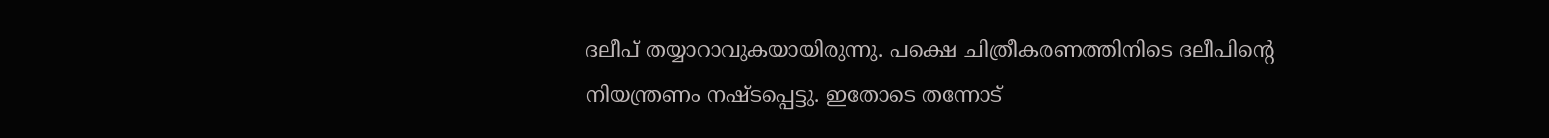ദലീപ് തയ്യാറാവുകയായിരുന്നു. പക്ഷെ ചിത്രീകരണത്തിനിടെ ദലീപിന്റെ നിയന്ത്രണം നഷ്ടപ്പെട്ടു. ഇതോടെ തന്നോട്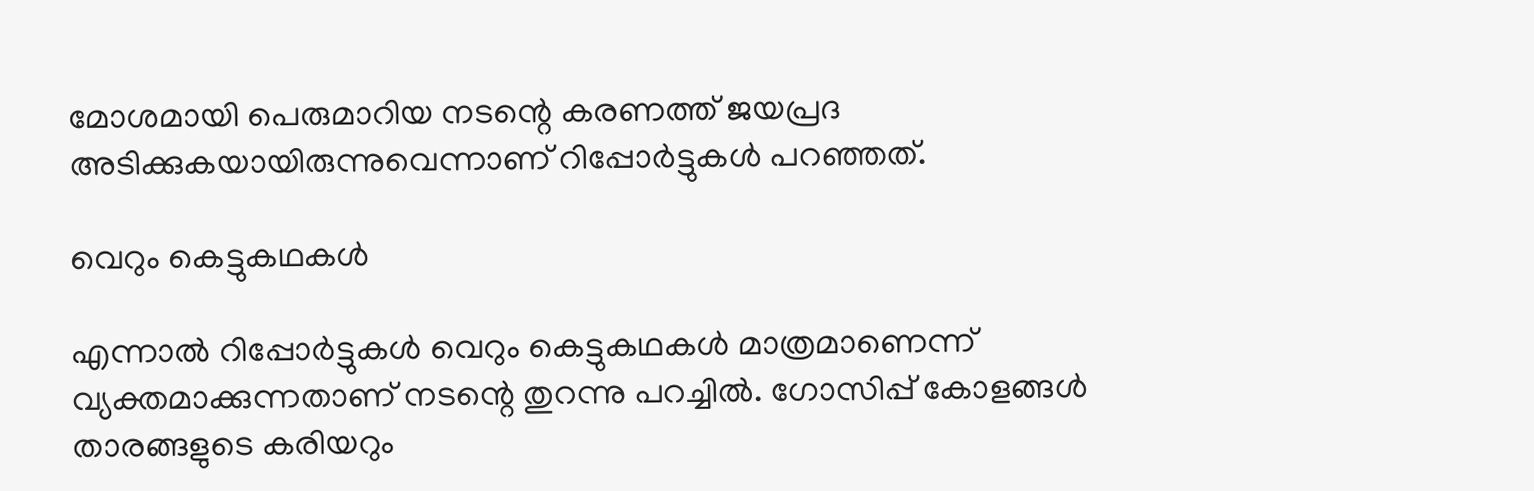മോശമായി പെരുമാറിയ നടന്റെ കരണത്ത് ജയപ്രദ അടിക്കുകയായിരുന്നുവെന്നാണ് റിപ്പോര്‍ട്ടുകള്‍ പറഞ്ഞത്.

വെറും കെട്ടുകഥകള്‍

എന്നാല്‍ റിപ്പോര്‍ട്ടുകള്‍ വെറും കെട്ടുകഥകള്‍ മാത്രമാണെന്ന് വ്യക്തമാക്കുന്നതാണ് നടന്റെ തുറന്നു പറച്ചില്‍. ഗോസിപ്പ് കോളങ്ങള്‍ താരങ്ങളുടെ കരിയറും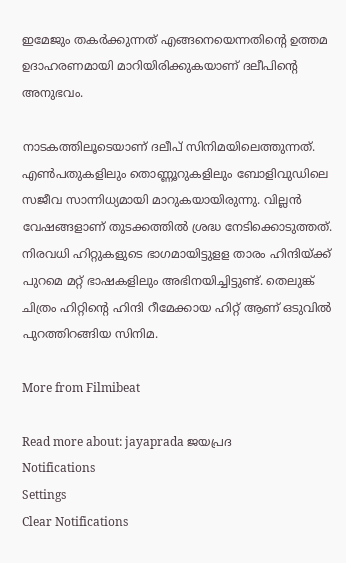ഇമേജും തകര്‍ക്കുന്നത് എങ്ങനെയെന്നതിന്റെ ഉത്തമ ഉദാഹരണമായി മാറിയിരിക്കുകയാണ് ദലീപിന്റെ അനുഭവം.

നാടകത്തിലൂടെയാണ് ദലീപ് സിനിമയിലെത്തുന്നത്. എണ്‍പതുകളിലും തൊണ്ണൂറുകളിലും ബോളിവുഡിലെ സജീവ സാന്നിധ്യമായി മാറുകയായിരുന്നു. വില്ലന്‍ വേഷങ്ങളാണ് തുടക്കത്തില്‍ ശ്രദ്ധ നേടിക്കൊടുത്തത്. നിരവധി ഹിറ്റുകളുടെ ഭാഗമായിട്ടുളള താരം ഹിന്ദിയ്ക്ക് പുറമെ മറ്റ് ഭാഷകളിലും അഭിനയിച്ചിട്ടുണ്ട്. തെലുങ്ക് ചിത്രം ഹിറ്റിന്റെ ഹിന്ദി റീമേക്കായ ഹിറ്റ് ആണ് ഒടുവില്‍ പുറത്തിറങ്ങിയ സിനിമ.

More from Filmibeat

Read more about: jayaprada ജയപ്രദ
Notifications
Settings
Clear Notifications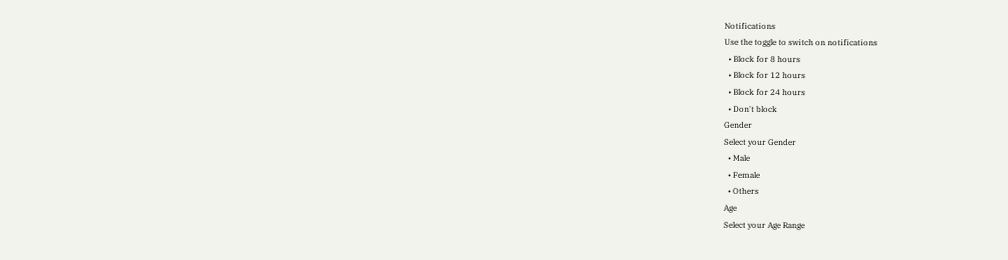Notifications
Use the toggle to switch on notifications
  • Block for 8 hours
  • Block for 12 hours
  • Block for 24 hours
  • Don't block
Gender
Select your Gender
  • Male
  • Female
  • Others
Age
Select your Age Range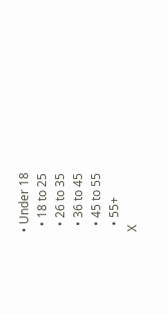• Under 18
  • 18 to 25
  • 26 to 35
  • 36 to 45
  • 45 to 55
  • 55+
X